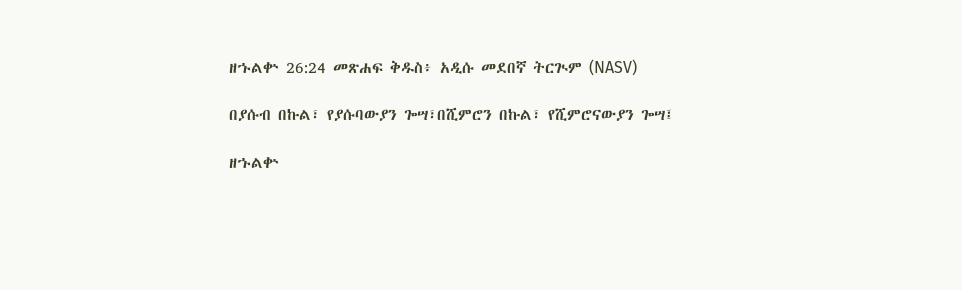ዘኁልቍ 26:24 መጽሐፍ ቅዱስ፥ አዲሱ መደበኛ ትርጒም (NASV)

በያሱብ በኩል፣ የያሱባውያን ጐሣ፣በሺምሮን በኩል፣ የሺምሮናውያን ጐሣ፤

ዘኁልቍ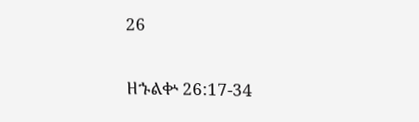26

ዘኁልቍ 26:17-34